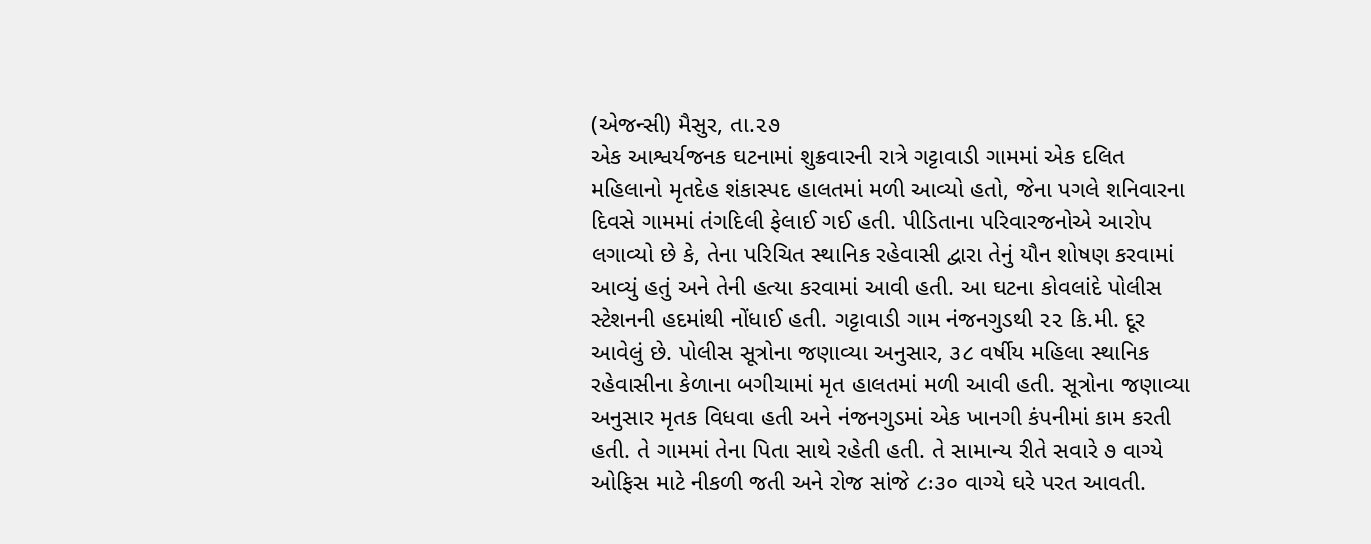(એજન્સી) મૈસુર, તા.૨૭
એક આશ્વર્યજનક ઘટનામાં શુક્રવારની રાત્રે ગટ્ટાવાડી ગામમાં એક દલિત મહિલાનો મૃતદેહ શંકાસ્પદ હાલતમાં મળી આવ્યો હતો, જેના પગલે શનિવારના દિવસે ગામમાં તંગદિલી ફેલાઈ ગઈ હતી. પીડિતાના પરિવારજનોએ આરોપ લગાવ્યો છે કે, તેના પરિચિત સ્થાનિક રહેવાસી દ્વારા તેનું યૌન શોષણ કરવામાં આવ્યું હતું અને તેની હત્યા કરવામાં આવી હતી. આ ઘટના કોવલાંદે પોલીસ સ્ટેશનની હદમાંથી નોંધાઈ હતી. ગટ્ટાવાડી ગામ નંજનગુડથી ૨૨ કિ.મી. દૂર આવેલું છે. પોલીસ સૂત્રોના જણાવ્યા અનુસાર, ૩૮ વર્ષીય મહિલા સ્થાનિક રહેવાસીના કેળાના બગીચામાં મૃત હાલતમાં મળી આવી હતી. સૂત્રોના જણાવ્યા અનુસાર મૃતક વિધવા હતી અને નંજનગુડમાં એક ખાનગી કંપનીમાં કામ કરતી હતી. તે ગામમાં તેના પિતા સાથે રહેતી હતી. તે સામાન્ય રીતે સવારે ૭ વાગ્યે ઓફિસ માટે નીકળી જતી અને રોજ સાંજે ૮ઃ૩૦ વાગ્યે ઘરે પરત આવતી.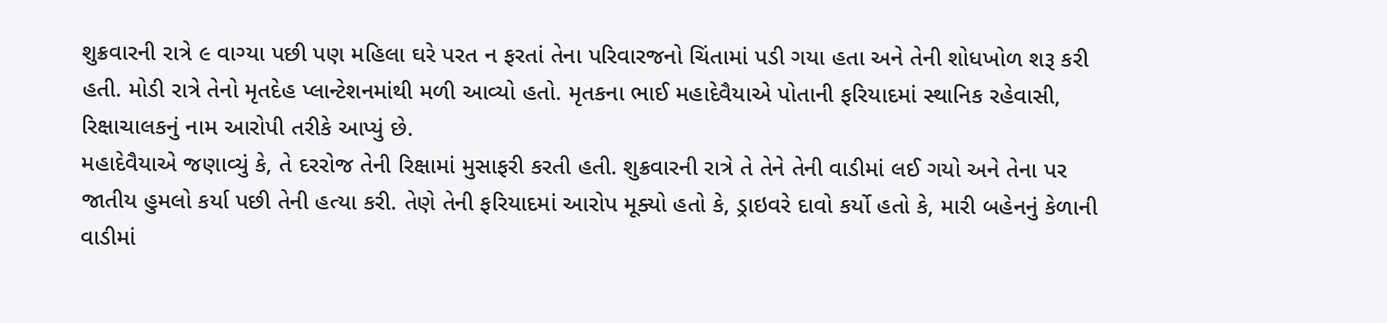શુક્રવારની રાત્રે ૯ વાગ્યા પછી પણ મહિલા ઘરે પરત ન ફરતાં તેના પરિવારજનો ચિંતામાં પડી ગયા હતા અને તેની શોધખોળ શરૂ કરી હતી. મોડી રાત્રે તેનો મૃતદેહ પ્લાન્ટેશનમાંથી મળી આવ્યો હતો. મૃતકના ભાઈ મહાદેવૈયાએ પોતાની ફરિયાદમાં સ્થાનિક રહેવાસી, રિક્ષાચાલકનું નામ આરોપી તરીકે આપ્યું છે.
મહાદેવૈયાએ જણાવ્યું કે, તે દરરોજ તેની રિક્ષામાં મુસાફરી કરતી હતી. શુક્રવારની રાત્રે તે તેને તેની વાડીમાં લઈ ગયો અને તેના પર જાતીય હુમલો કર્યા પછી તેની હત્યા કરી. તેણે તેની ફરિયાદમાં આરોપ મૂક્યો હતો કે, ડ્રાઇવરે દાવો કર્યો હતો કે, મારી બહેનનું કેળાની વાડીમાં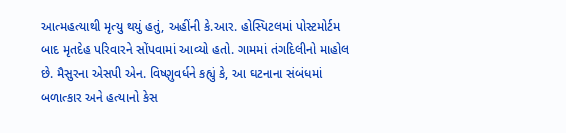આત્મહત્યાથી મૃત્યુ થયું હતું, અહીંની કે.આર. હોસ્પિટલમાં પોસ્ટમોર્ટમ બાદ મૃતદેહ પરિવારને સોંપવામાં આવ્યો હતો. ગામમાં તંગદિલીનો માહોલ છે. મૈસુરના એસપી એન. વિષ્ણુવર્ધને કહ્યું કે, આ ઘટનાના સંબંધમાં બળાત્કાર અને હત્યાનો કેસ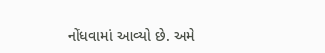નોંધવામાં આવ્યો છે. અમે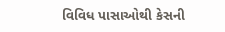વિવિધ પાસાઓથી કેસની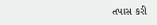તપાસ કરી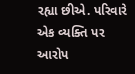રહ્યા છીએ. પરિવારે એક વ્યક્તિ પર આરોપ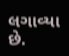લગાવ્યા છે.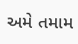અમે તમામ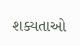શક્યતાઓ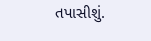તપાસીશું.